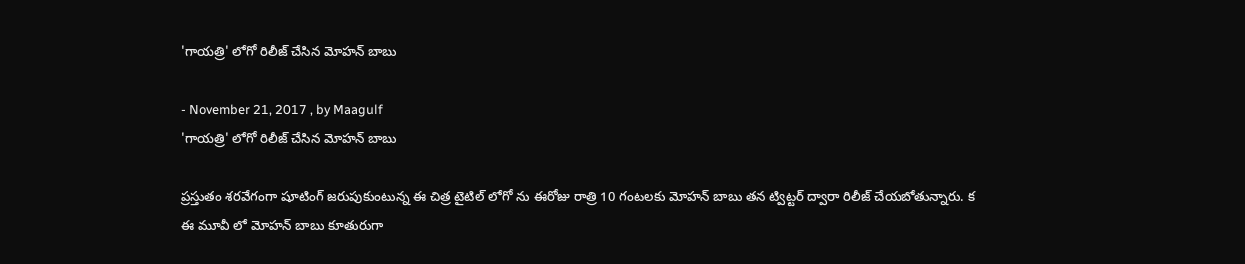'గాయత్రి' లోగో రిలీజ్ చేసిన మోహన్ బాబు

- November 21, 2017 , by Maagulf
'గాయత్రి' లోగో రిలీజ్ చేసిన మోహన్ బాబు

ప్రస్తుతం శరవేగంగా షూటింగ్ జరుపుకుంటున్న ఈ చిత్ర టైటిల్ లోగో ను ఈరోజు రాత్రి 10 గంటలకు మోహన్ బాబు తన ట్విట్టర్ ద్వారా రిలీజ్ చేయబోతున్నారు. క ఈ మూవీ లో మోహన్ బాబు కూతురుగా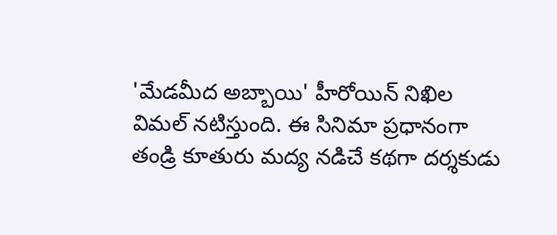'మేడమీద అబ్బాయి' హీరోయిన్ నిఖిల విమల్ నటిస్తుంది. ఈ సినిమా ప్రధానంగా తండ్రి కూతురు మద్య నడిచే కథగా దర్శకుడు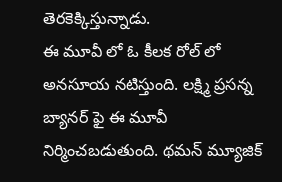తెరకెక్కిస్తున్నాడు.
ఈ మూవీ లో ఓ కీలక రోల్ లో అనసూయ నటిస్తుంది. లక్ష్మి ప్రసన్న బ్యానర్ ఫై ఈ మూవీ నిర్మించబడుతుంది. థమన్ మ్యూజిక్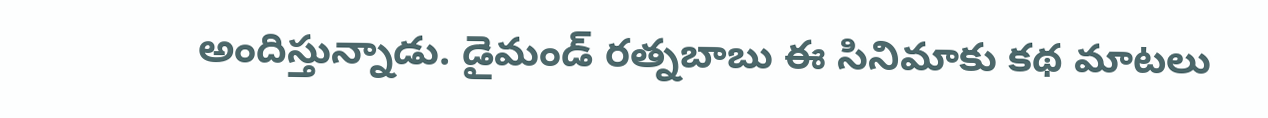అందిస్తున్నాడు. డైమండ్ రత్నబాబు ఈ సినిమాకు కథ మాటలు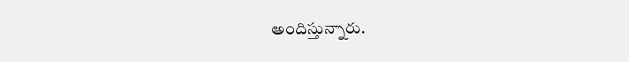అందిస్తున్నారు.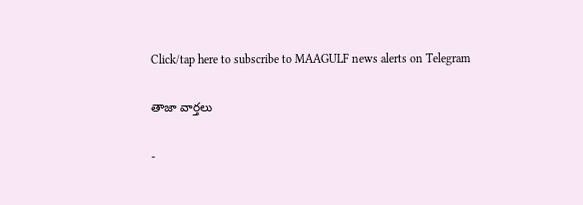Click/tap here to subscribe to MAAGULF news alerts on Telegram

తాజా వార్తలు

-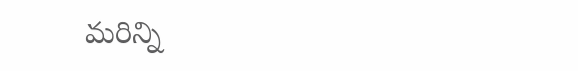మరిన్ని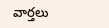వార్తలు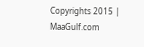Copyrights 2015 | MaaGulf.com